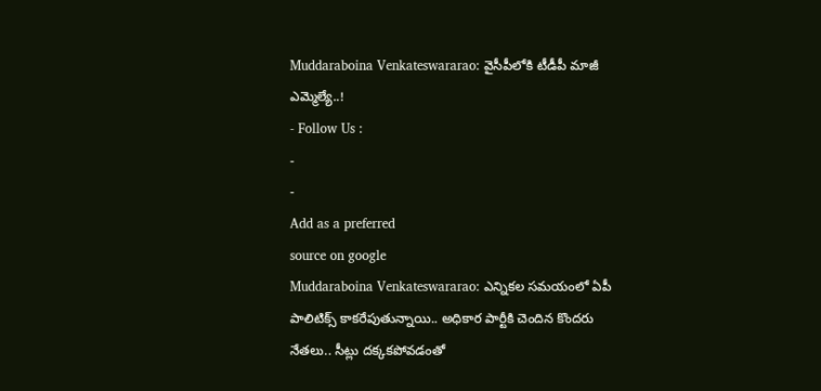Muddaraboina Venkateswararao: వైసీపీలోకి టీడీపీ మాజీ ఎమ్మెల్యే..!
- Follow Us :
-
-
Add as a preferred
source on google
Muddaraboina Venkateswararao: ఎన్నికల సమయంలో ఏపీ పాలిటిక్స్ కాకరేపుతున్నాయి.. అధికార పార్టీకి చెందిన కొందరు నేతలు.. సీట్లు దక్కకపోవడంతో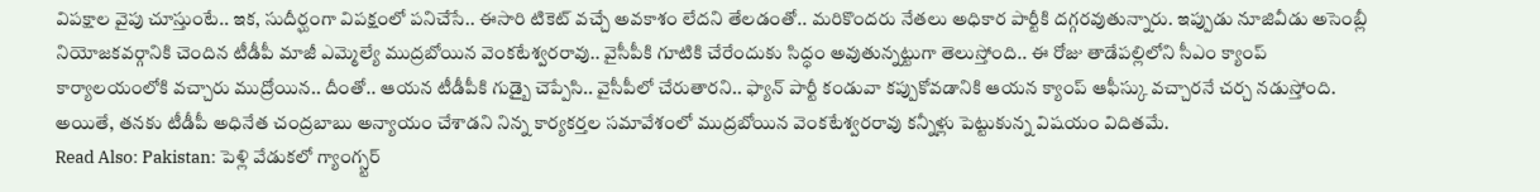విపక్షాల వైపు చూస్తుంటే.. ఇక, సుదీర్ఘంగా విపక్షంలో పనిచేసే.. ఈసారి టికెట్ వచ్చే అవకాశం లేదని తేలడంతో.. మరికొందరు నేతలు అధికార పార్టీకి దగ్గరవుతున్నారు. ఇప్పుడు నూజివీడు అసెంబ్లీ నియోజకవర్గానికి చెందిన టీడీపీ మాజీ ఎమ్మెల్యే ముద్రబోయిన వెంకటేశ్వరరావు.. వైసీపీకి గూటికి చేరేందుకు సిద్ధం అవుతున్నట్టుగా తెలుస్తోంది.. ఈ రోజు తాడేపల్లిలోని సీఎం క్యాంప్ కార్యాలయంలోకి వచ్చారు ముద్రోయిన.. దీంతో.. ఆయన టీడీపీకి గుడ్బై చెప్పేసి.. వైసీపీలో చేరుతారని.. ఫ్యాన్ పార్టీ కండువా కప్పుకోవడానికి ఆయన క్యాంప్ ఆఫీస్కు వచ్చారనే చర్చ నడుస్తోంది. అయితే, తనకు టీడీపీ అధినేత చంద్రబాబు అన్యాయం చేశాడని నిన్న కార్యకర్తల సమావేశంలో ముద్రబోయిన వెంకటేశ్వరరావు కన్నీళ్లు పెట్టుకున్న విషయం విదితమే.
Read Also: Pakistan: పెళ్లి వేడుకలో గ్యాంగ్స్టర్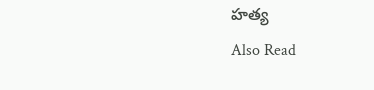హత్య
Also Read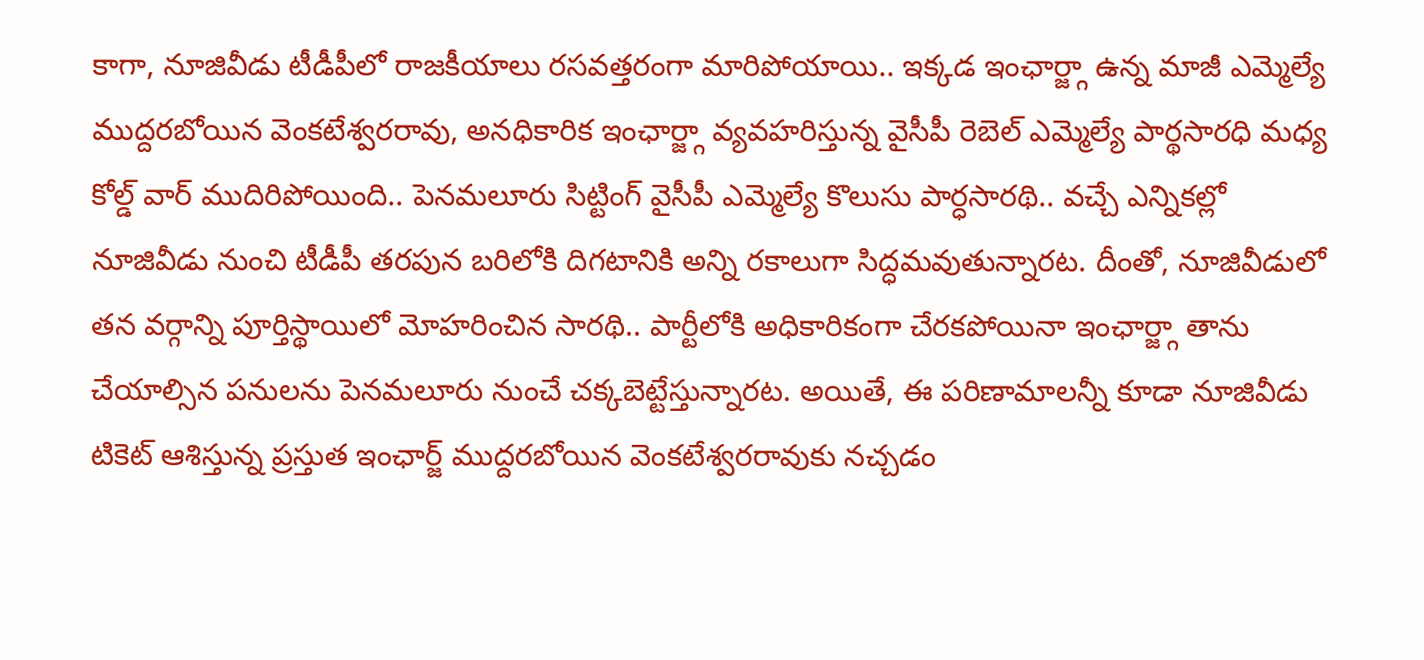కాగా, నూజివీడు టీడీపీలో రాజకీయాలు రసవత్తరంగా మారిపోయాయి.. ఇక్కడ ఇంఛార్జ్గా ఉన్న మాజీ ఎమ్మెల్యే ముద్దరబోయిన వెంకటేశ్వరరావు, అనధికారిక ఇంఛార్జ్గా వ్యవహరిస్తున్న వైసీపీ రెబెల్ ఎమ్మెల్యే పార్థసారధి మధ్య కోల్డ్ వార్ ముదిరిపోయింది.. పెనమలూరు సిట్టింగ్ వైసీపీ ఎమ్మెల్యే కొలుసు పార్ధసారథి.. వచ్చే ఎన్నికల్లో నూజివీడు నుంచి టీడీపీ తరపున బరిలోకి దిగటానికి అన్ని రకాలుగా సిద్ధమవుతున్నారట. దీంతో, నూజివీడులో తన వర్గాన్ని పూర్తిస్థాయిలో మోహరించిన సారథి.. పార్టీలోకి అధికారికంగా చేరకపోయినా ఇంఛార్జ్గా తాను చేయాల్సిన పనులను పెనమలూరు నుంచే చక్కబెట్టేస్తున్నారట. అయితే, ఈ పరిణామాలన్నీ కూడా నూజివీడు టికెట్ ఆశిస్తున్న ప్రస్తుత ఇంఛార్జ్ ముద్దరబోయిన వెంకటేశ్వరరావుకు నచ్చడం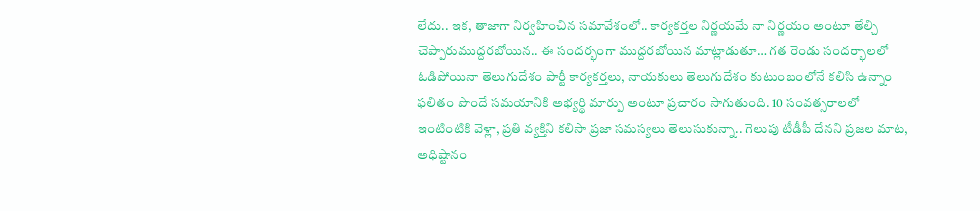లేదు.. ఇక, తాజాగా నిర్వహించిన సమావేశంలో.. కార్యకర్తల నిర్ణయమే నా నిర్ణయం అంటూ తేల్చి చెప్పారుముద్దరబోయిన.. ఈ సందర్భంగా ముద్దరబోయిన మాట్లాడుతూ… గత రెండు సందర్భాలలో ఓడిపోయినా తెలుగుదేశం పార్టీ కార్యకర్తలు, నాయకులు తెలుగుదేశం కుటుంబంలోనే కలిసి ఉన్నాం ఫలితం పొందే సమయానికి అభ్యర్థి మార్పు అంటూ ప్రచారం సాగుతుంది. 10 సంవత్సరాలలో ఇంటింటికి వెళ్లా, ప్రతి వ్యక్తిని కలిసా ప్రజా సమస్యలు తెలుసుకున్నా.. గెలుపు టీడీపీ దేనని ప్రజల మాట, అధిష్టానం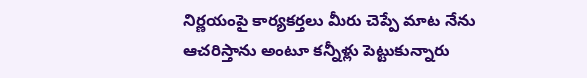నిర్ణయంపై కార్యకర్తలు మీరు చెప్పే మాట నేను ఆచరిస్తాను అంటూ కన్నీళ్లు పెట్టుకున్నారు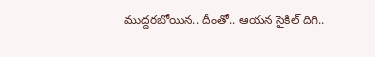ముద్దరబోయిన.. దీంతో.. ఆయన సైకిల్ దిగి..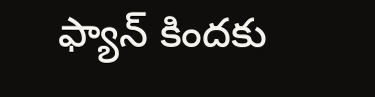ఫ్యాన్ కిందకు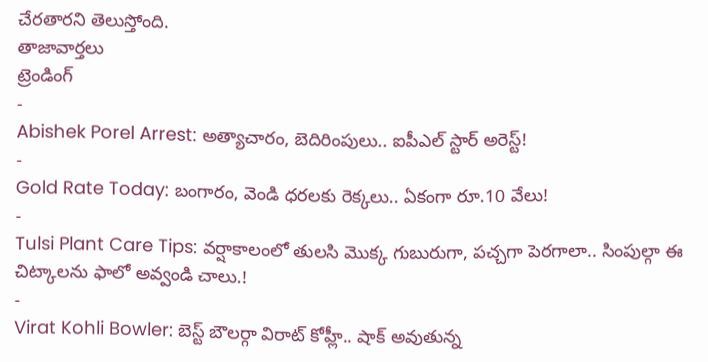చేరతారని తెలుస్తోంది.
తాజావార్తలు
ట్రెండింగ్
-
Abishek Porel Arrest: అత్యాచారం, బెదిరింపులు.. ఐపీఎల్ స్టార్ అరెస్ట్!
-
Gold Rate Today: బంగారం, వెండి ధరలకు రెక్కలు.. ఏకంగా రూ.10 వేలు!
-
Tulsi Plant Care Tips: వర్షాకాలంలో తులసి మొక్క గుబురుగా, పచ్చగా పెరగాలా.. సింపుల్గా ఈ చిట్కాలను ఫాలో అవ్వండి చాలు.!
-
Virat Kohli Bowler: బెస్ట్ బౌలర్గా విరాట్ కోహ్లీ.. షాక్ అవుతున్న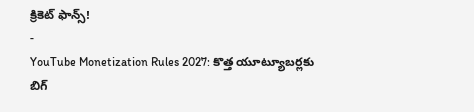క్రికెట్ ఫాన్స్!
-
YouTube Monetization Rules 2027: కొత్త యూట్యూబర్లకు బిగ్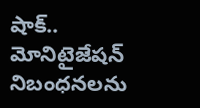షాక్.. మోనిటైజేషన్ నిబంధనలను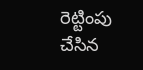రెట్టింపు చేసిన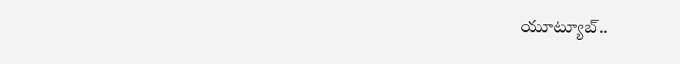యూట్యూబ్..